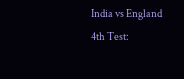India vs England 4th Test: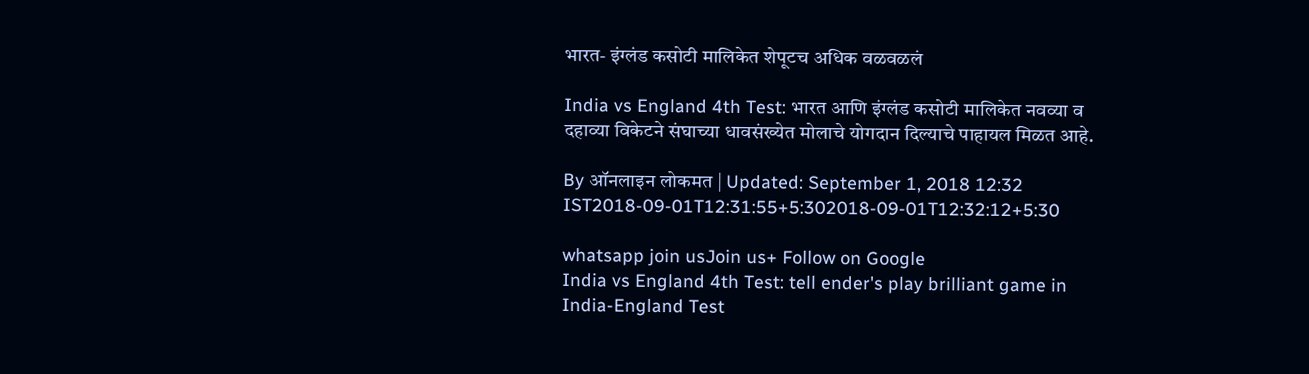भारत- इंग्लंड कसोटी मालिकेत शेपूटच अधिक वळवळलं

India vs England 4th Test: भारत आणि इंग्लंड कसोटी मालिकेत नवव्या व दहाव्या विकेटने संघाच्या धावसंख्येत मोलाचे योगदान दिल्याचे पाहायल मिळत आहे.

By ऑनलाइन लोकमत | Updated: September 1, 2018 12:32 IST2018-09-01T12:31:55+5:302018-09-01T12:32:12+5:30

whatsapp join usJoin us+ Follow on Google
India vs England 4th Test: tell ender's play brilliant game in India-England Test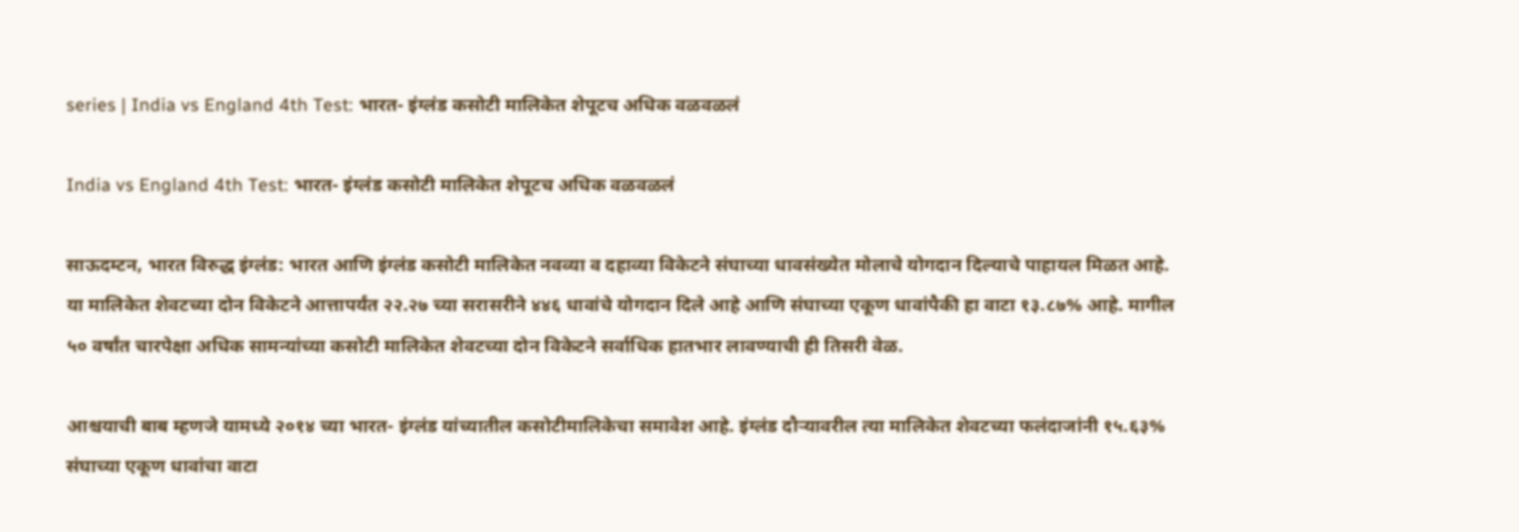series | India vs England 4th Test: भारत- इंग्लंड कसोटी मालिकेत शेपूटच अधिक वळवळलं

India vs England 4th Test: भारत- इंग्लंड कसोटी मालिकेत शेपूटच अधिक वळवळलं

साऊदम्टन, भारत विरुद्ध इंग्लंड: भारत आणि इंग्लंड कसोटी मालिकेत नवव्या व दहाव्या विकेटने संघाच्या धावसंख्येत मोलाचे योगदान दिल्याचे पाहायल मिळत आहे. या मालिकेत शेवटच्या दोन विकेटने आत्तापर्यंत २२.२७ च्या सरासरीने ४४६ धावांचे योगदान दिले आहे आणि संघाच्या एकूण धावांपैकी हा वाटा १३.८७% आहे. मागील ५० वर्षांत चारपेक्षा अधिक सामन्यांच्या कसोटी मालिकेत शेवटच्या दोन विकेटने सर्वाधिक हातभार लावण्याची ही तिसरी वेळ.

आश्चयाची बाब म्हणजे यामध्ये २०१४ च्या भारत- इंग्लंड यांच्यातील कसोटीमालिकेचा समावेश आहे. इंग्लंड दौऱ्यावरील त्या मालिकेत शेवटच्या फलंदाजांनी १५.६३% संघाच्या एकूण धावांचा वाटा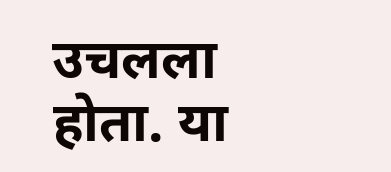उचलला होता. या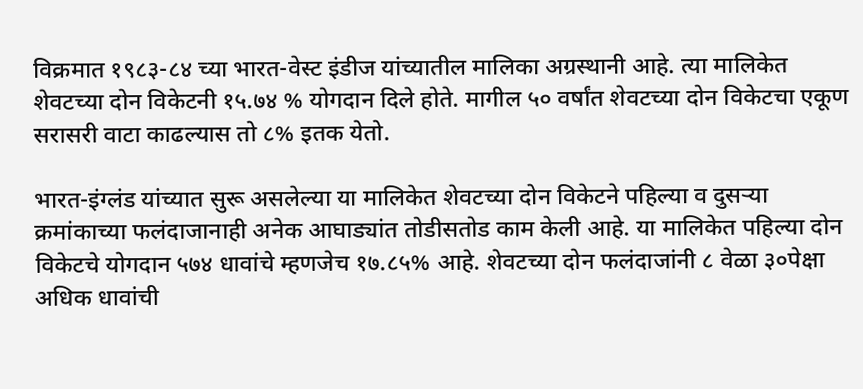विक्रमात १९८३-८४ च्या भारत-वेस्ट इंडीज यांच्यातील मालिका अग्रस्थानी आहे. त्या मालिकेत शेवटच्या दोन विकेटनी १५.७४ % योगदान दिले होते. मागील ५० वर्षांत शेवटच्या दोन विकेटचा एकूण सरासरी वाटा काढल्यास तो ८% इतक येतो.

भारत-इंग्लंड यांच्यात सुरू असलेल्या या मालिकेत शेवटच्या दोन विकेटने पहिल्या व दुसऱ्या क्रमांकाच्या फलंदाजानाही अनेक आघाड्यांत तोडीसतोड काम केली आहे. या मालिकेत पहिल्या दोन विकेटचे योगदान ५७४ धावांचे म्हणजेच १७.८५% आहे. शेवटच्या दोन फलंदाजांनी ८ वेळा ३०पेक्षा अधिक धावांची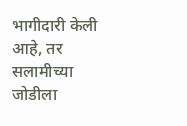भागीदारी केली आहे, तर सलामीच्या जोडीला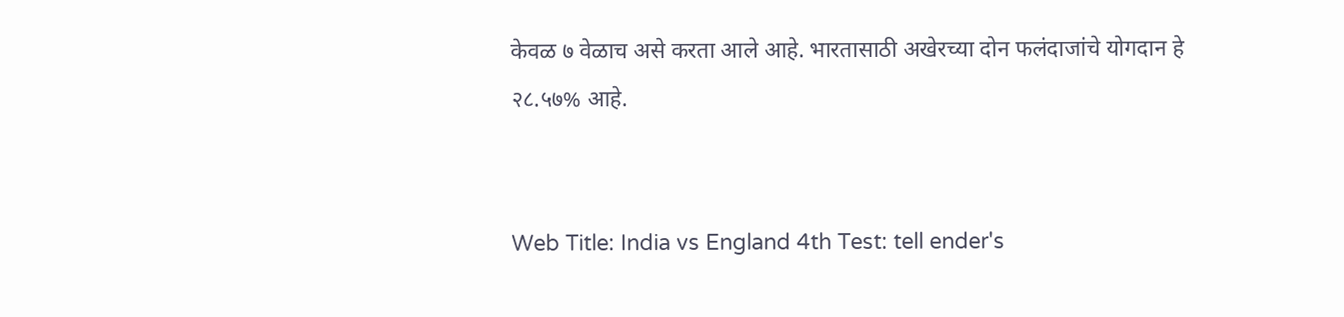केवळ ७ वेळाच असे करता आले आहे. भारतासाठी अखेरच्या दोन फलंदाजांचे योगदान हे २८.५७% आहे.


Web Title: India vs England 4th Test: tell ender's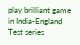play brilliant game in India-England Test series